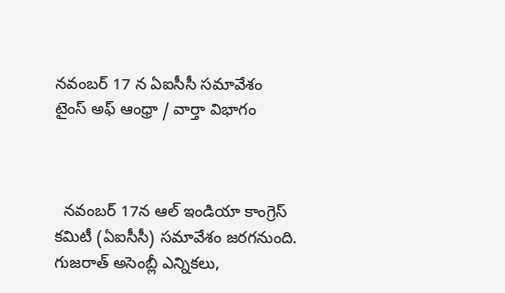నవంబర్ 17 న ఏఐసీసీ సమావేశం
టైంస్ అఫ్ ఆంధ్రా / వార్తా విభాగం



  నవంబర్ 17న ఆల్ ఇండియా కాంగ్రెస్ కమిటీ (ఏఐసీసీ) సమావేశం జరగనుంది. గుజరాత్ అసెంబ్లీ ఎన్నికలు,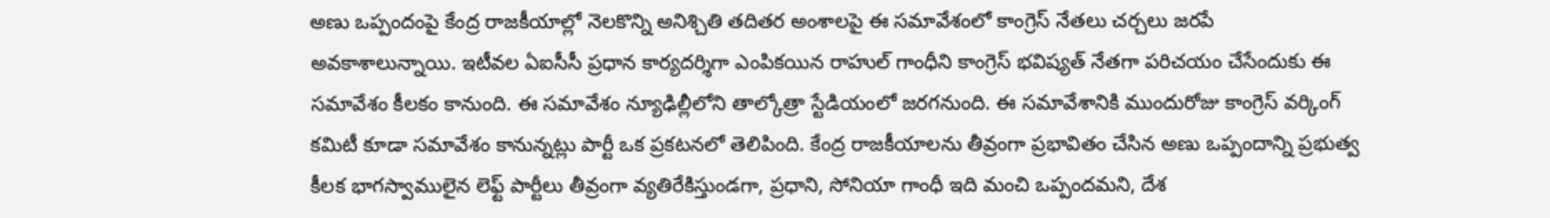అణు ఒప్పందంపై కేంద్ర రాజకీయాల్లో నెలకొన్ని అనిశ్చితి తదితర అంశాలపై ఈ సమావేశంలో కాంగ్రెస్ నేతలు చర్చలు జరపే అవకాశాలున్నాయి. ఇటీవల ఏఐసీసీ ప్రధాన కార్యదర్శిగా ఎంపికయిన రాహుల్ గాంధీని కాంగ్రెస్ భవిష్యత్ నేతగా పరిచయం చేసేందుకు ఈ సమావేశం కీలకం కానుంది. ఈ సమావేశం న్యూఢిల్లీలోని తాల్కోత్రా స్టేడియంలో జరగనుంది. ఈ సమావేశానికి ముందురోజు కాంగ్రెస్ వర్కింగ్ కమిటీ కూడా సమావేశం కానున్నట్లు పార్టీ ఒక ప్రకటనలో తెలిపింది. కేంద్ర రాజకీయాలను తీవ్రంగా ప్రభావితం చేసిన అణు ఒప్పందాన్ని ప్రభుత్వ కీలక భాగస్వాములైన లెఫ్ట్ పార్టీలు తీవ్రంగా వ్యతిరేకిస్తుండగా, ప్రధాని, సోనియా గాంధీ ఇది మంచి ఒప్పందమని, దేశ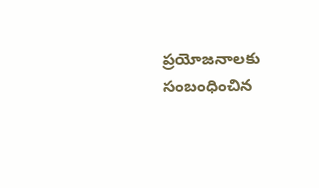ప్రయోజనాలకు సంబంధించిన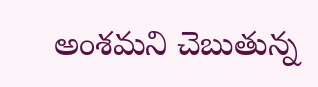అంశమని చెబుతున్న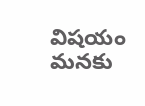విషయం మనకు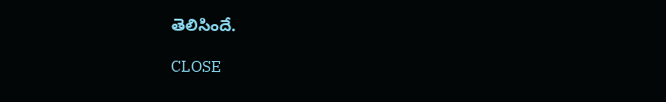తెలిసిందే.

CLOSE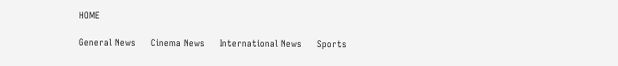HOME

General News     Cinema News     International News     Sports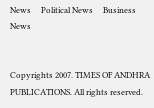News     Political News     Business News


Copyrights 2007. TIMES OF ANDHRA PUBLICATIONS. All rights reserved.